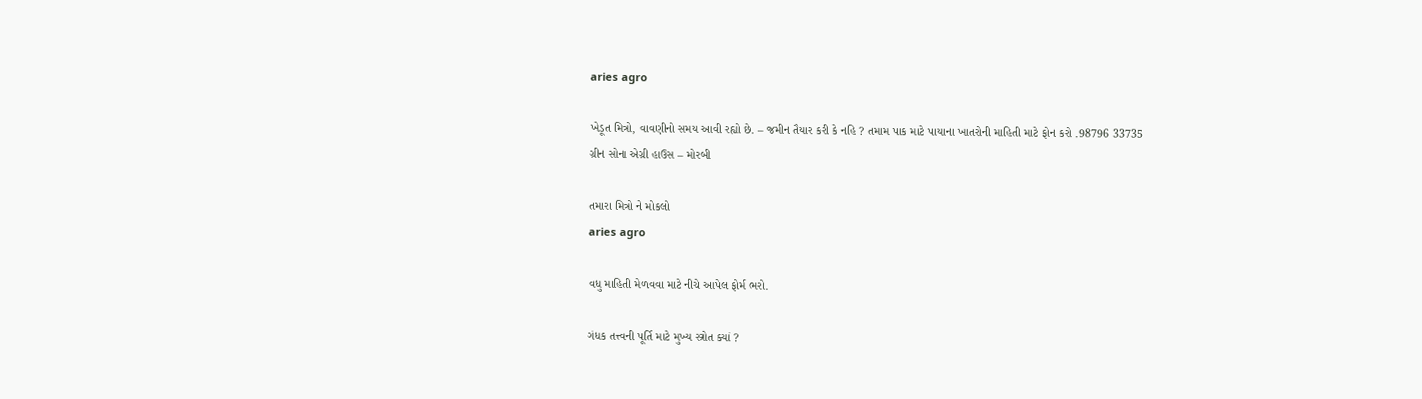aries agro

ખેડૂત મિત્રો, વાવણીનો સમય આવી રહ્યો છે. – જમીન તૈયાર કરી કે નહિ ? તમામ પાક માટે પાયાના ખાતરોની માહિતી માટે ફોન કરો .98796 33735 ગ્રીન સોના એગ્રી હાઉસ – મોરબી

તમારા મિત્રો ને મોકલો
aries agro

વધુ માહિતી મેળવવા માટે નીચે આપેલ ફોર્મ ભરો.

ગંધક તત્ત્વની પૂર્તિ માટે મુખ્ય સ્ત્રોત ક્યાં ?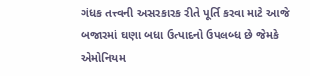ગંધક તત્ત્વની અસરકારક રીતે પૂર્તિ કરવા માટે આજે બજારમાં ઘણા બધા ઉત્પાદનો ઉપલબ્ધ છે જેમકે એમોનિયમ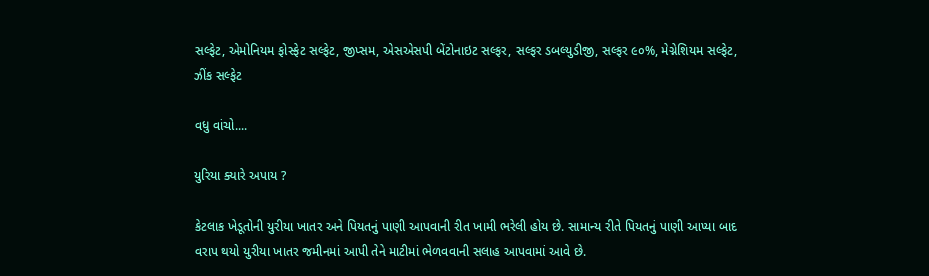સલ્ફેટ, એમોનિયમ ફોસ્ફેટ સલ્ફેટ, જીપ્સમ, એસએસપી બેંટોનાઇટ સલ્ફર, સલ્ફર ડબલ્યુડીજી, સલ્ફર ૯૦%, મેગ્નેશિયમ સલ્ફેટ, ઝીંક સલ્ફેટ

વધુ વાંચો....

યુરિયા ક્યારે અપાય ?

કેટલાક ખેડૂતોની યુરીયા ખાતર અને પિયતનું પાણી આપવાની રીત ખામી ભરેલી હોય છે. સામાન્ય રીતે પિયતનું પાણી આપ્યા બાદ વરાપ થયો યુરીયા ખાતર જમીનમાં આપી તેને માટીમાં ભેળવવાની સલાહ આપવામાં આવે છે.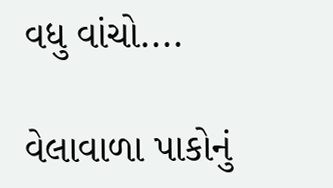વધુ વાંચો....

વેલાવાળા પાકોનું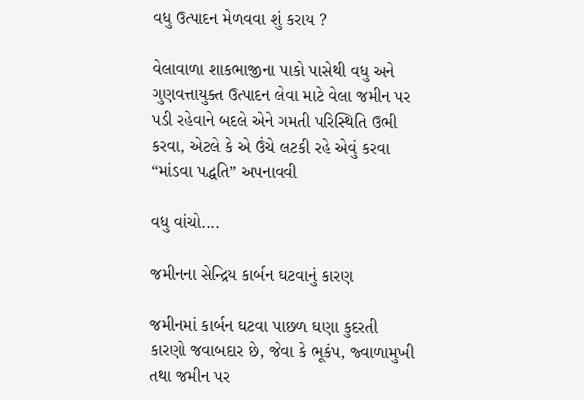વધુ ઉત્પાદન મેળવવા શું કરાય ?

વેલાવાળા શાકભાજીના પાકો પાસેથી વધુ અને ગુણવત્તાયુક્ત ઉત્પાદન લેવા માટે વેલા જમીન પર પડી રહેવાને બદલે એને ગમતી પરિસ્થિતિ ઉભી કરવા, એટલે કે એ ઉંચે લટકી રહે એવું કરવા “માંડવા પદ્ધતિ” અપનાવવી

વધુ વાંચો....

જમીનના સેન્દ્રિય કાર્બન ઘટવાનું કારણ

જમીનમાં કાર્બન ઘટવા પાછળ ઘણા કુદરતી કારણો જવાબદાર છે, જેવા કે ભૂકંપ, જ્વાળામુખી તથા જમીન પર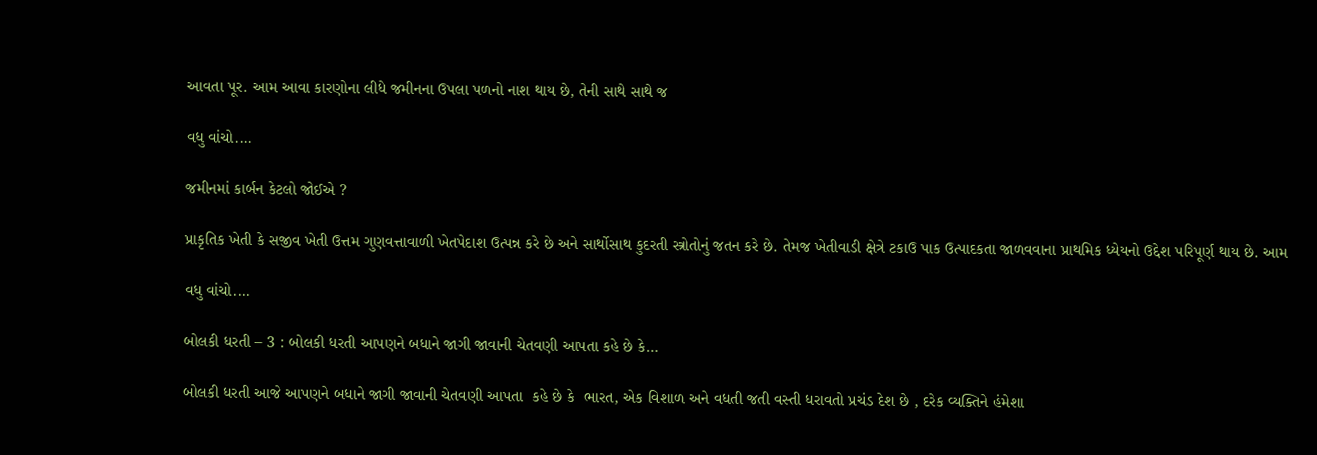આવતા પૂર. આમ આવા કારણોના લીધે જમીનના ઉપલા પળનો નાશ થાય છે, તેની સાથે સાથે જ

વધુ વાંચો....

જમીનમાં કાર્બન કેટલો જોઈએ ?

પ્રાકૃતિક ખેતી કે સજીવ ખેતી ઉત્તમ ગુણવત્તાવાળી ખેતપેદાશ ઉત્પન્ન કરે છે અને સાર્થોસાથ કુદરતી સ્ત્રોતોનું જતન કરે છે. તેમજ ખેતીવાડી ક્ષેત્રે ટકાઉ પાક ઉત્પાદકતા જાળવવાના પ્રાથમિક ધ્યેયનો ઉદ્દેશ પરિપૂર્ણ થાય છે. આમ

વધુ વાંચો....

બોલકી ધરતી – 3 : બોલકી ધરતી આપણને બધાને જાગી જાવાની ચેતવણી આપતા કહે છે કે…

બોલકી ધરતી આજે આપણને બધાને જાગી જાવાની ચેતવણી આપતા  કહે છે કે  ભારત, એક વિશાળ અને વધતી જતી વસ્તી ધરાવતો પ્રચંડ દેશ છે , દરેક વ્યક્તિને હંમેશા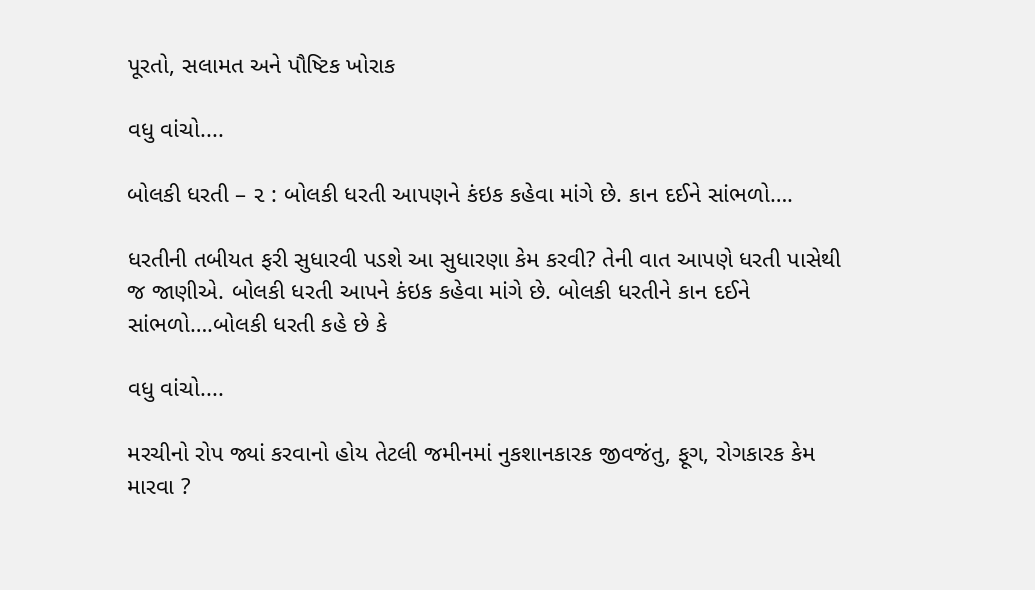પૂરતો, સલામત અને પૌષ્ટિક ખોરાક

વધુ વાંચો....

બોલકી ધરતી – ૨ : બોલકી ધરતી આપણને કંઇક કહેવા માંગે છે. કાન દઈને સાંભળો….

ધરતીની તબીયત ફરી સુધારવી પડશે આ સુધારણા કેમ કરવી? તેની વાત આપણે ધરતી પાસેથી જ જાણીએ. બોલકી ધરતી આપને કંઇક કહેવા માંગે છે. બોલકી ધરતીને કાન દઈને સાંભળો….બોલકી ધરતી કહે છે કે

વધુ વાંચો....

મરચીનો રોપ જ્યાં કરવાનો હોય તેટલી જમીનમાં નુકશાનકારક જીવજંતુ, ફૂગ, રોગકારક કેમ મારવા ?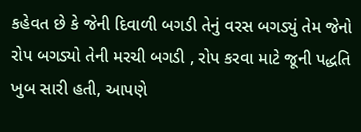કહેવત છે કે જેની દિવાળી બગડી તેનું વરસ બગડ્યું તેમ જેનો રોપ બગડ્યો તેની મરચી બગડી , રોપ કરવા માટે જૂની પદ્ધતિ ખુબ સારી હતી, આપણે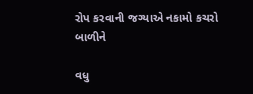રોપ કરવાની જગ્યાએ નકામો કચરો બાળીને

વધુ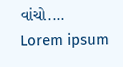વાંચો....
Lorem ipsum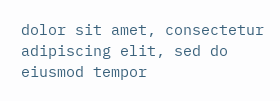dolor sit amet, consectetur adipiscing elit, sed do eiusmod tempor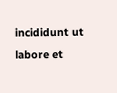incididunt ut labore et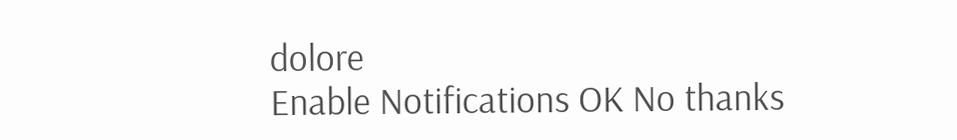dolore
Enable Notifications OK No thanks